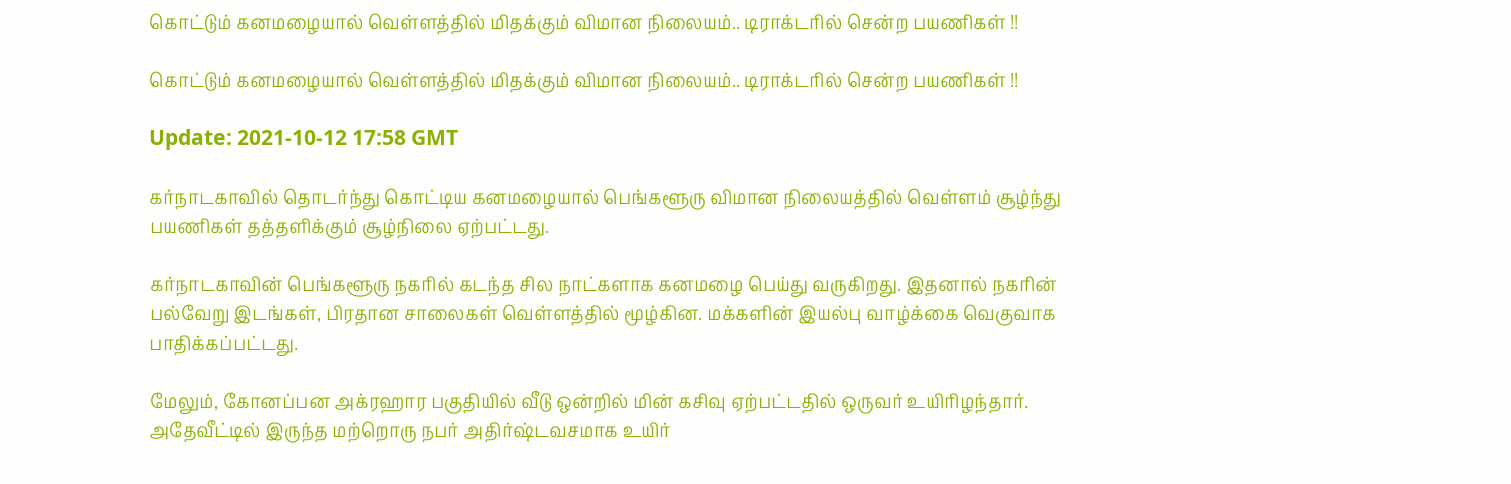கொட்டும் கனமழையால் வெள்ளத்தில் மிதக்கும் விமான நிலையம்.. டிராக்டரில் சென்ற பயணிகள் !!

கொட்டும் கனமழையால் வெள்ளத்தில் மிதக்கும் விமான நிலையம்.. டிராக்டரில் சென்ற பயணிகள் !!

Update: 2021-10-12 17:58 GMT

கர்நாடகாவில் தொடர்ந்து கொட்டிய கனமழையால் பெங்களூரு விமான நிலையத்தில் வெள்ளம் சூழ்ந்து பயணிகள் தத்தளிக்கும் சூழ்நிலை ஏற்பட்டது.

கர்நாடகாவின் பெங்களூரு நகரில் கடந்த சில நாட்களாக கனமழை பெய்து வருகிறது. இதனால் நகரின் பல்வேறு இடங்கள், பிரதான சாலைகள் வெள்ளத்தில் மூழ்கின. மக்களின் இயல்பு வாழ்க்கை வெகுவாக பாதிக்கப்பட்டது.

மேலும், கோனப்பன அக்ரஹார பகுதியில் வீடு ஒன்றில் மின் கசிவு ஏற்பட்டதில் ஒருவர் உயிரிழந்தார். அதேவீட்டில் இருந்த மற்றொரு நபர் அதிர்ஷ்டவசமாக உயிர்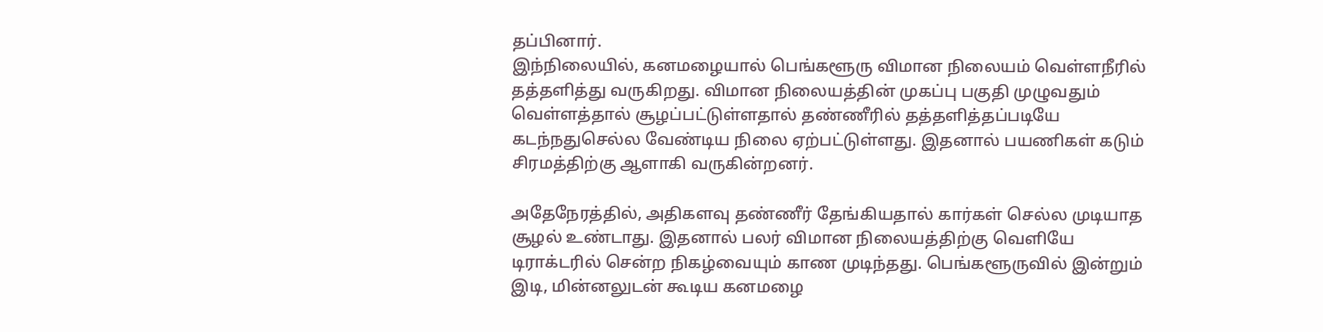தப்பினார்.
இந்நிலையில், கனமழையால் பெங்களூரு விமான நிலையம் வெள்ளநீரில் தத்தளித்து வருகிறது. விமான நிலையத்தின் முகப்பு பகுதி முழுவதும் வெள்ளத்தால் சூழப்பட்டுள்ளதால் தண்ணீரில் தத்தளித்தப்படியே கடந்நதுசெல்ல வேண்டிய நிலை ஏற்பட்டுள்ளது. இதனால் பயணிகள் கடும் சிரமத்திற்கு ஆளாகி வருகின்றனர்.

அதேநேரத்தில், அதிகளவு தண்ணீர் தேங்கியதால் கார்கள் செல்ல முடியாத சூழல் உண்டாது. இதனால் பலர் விமான நிலையத்திற்கு வெளியே டிராக்டரில் சென்ற நிகழ்வையும் காண முடிந்தது. பெங்களூருவில் இன்றும் இடி, மின்னலுடன் கூடிய கனமழை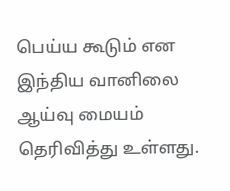பெய்ய கூடும் என இந்திய வானிலை ஆய்வு மையம் தெரிவித்து உள்ளது.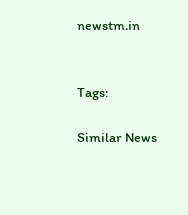newstm.in


Tags:

Similar News